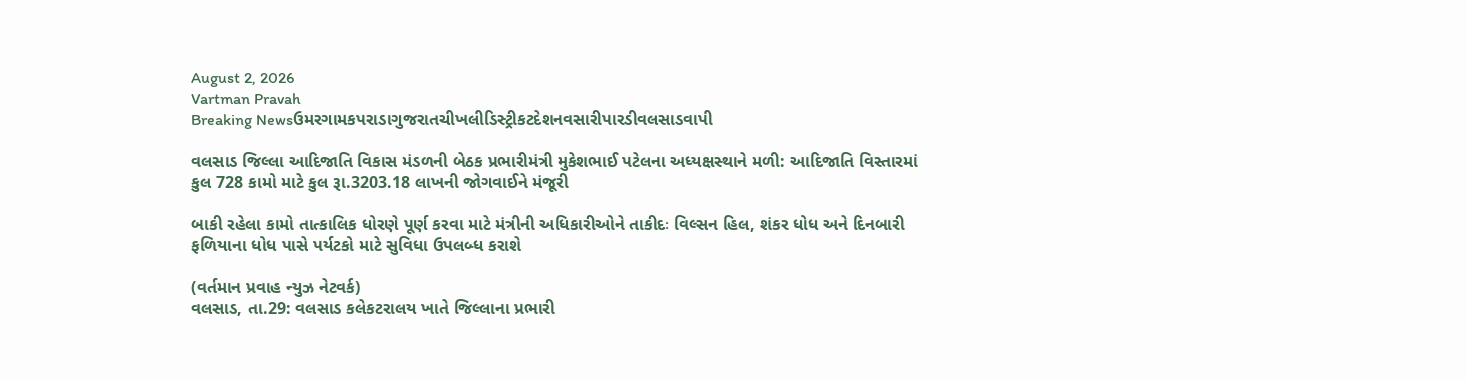August 2, 2026
Vartman Pravah
Breaking Newsઉમરગામકપરાડાગુજરાતચીખલીડિસ્ટ્રીકટદેશનવસારીપારડીવલસાડવાપી

વલસાડ જિલ્લા આદિજાતિ વિકાસ મંડળની બેઠક પ્રભારીમંત્રી મુકેશભાઈ પટેલના અધ્‍યક્ષસ્‍થાને મળી: આદિજાતિ વિસ્‍તારમાં કુલ 728 કામો માટે કુલ રૂા.3203.18 લાખની જોગવાઈને મંજૂરી

બાકી રહેલા કામો તાત્‍કાલિક ધોરણે પૂર્ણ કરવા માટે મંત્રીની અધિકારીઓને તાકીદઃ વિલ્‍સન હિલ, શંકર ધોધ અને દિનબારી ફળિયાના ધોધ પાસે પર્યટકો માટે સુવિધા ઉપલબ્‍ધ કરાશે

(વર્તમાન પ્રવાહ ન્‍યુઝ નેટવર્ક)
વલસાડ, તા.29: વલસાડ કલેકટરાલય ખાતે જિલ્લાના પ્રભારી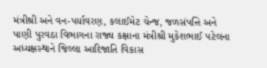મંત્રીશ્રી અને વન-પર્યાવરણ, કલાઈમેટ ચેન્‍જ, જળસંપત્તિ અને પાણી પુરવઠા વિભાગના રાજ્‍ય કક્ષાના મંત્રીશ્રી મુકેશભાઈ પટેલના અધ્‍યક્ષસ્‍થાને જિલ્લા આદિજાતિ વિકાસ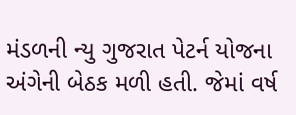મંડળની ન્‍યુ ગુજરાત પેટર્ન યોજના અંગેની બેઠક મળી હતી. જેમાં વર્ષ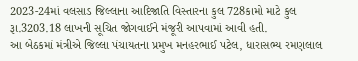2023-24માં વલસાડ જિલ્લાના આદિજાતિ વિસ્‍તારના કુલ 728કામો માટે કુલ રૂા.3203.18 લાખની સૂચિત જોગવાઈને મંજૂરી આપવામાં આવી હતી.
આ બેઠકમાં મંત્રીએ જિલ્લા પંચાયતના પ્રમુખ મનહરભાઈ પટેલ, ધારાસભ્‍ય રમણલાલ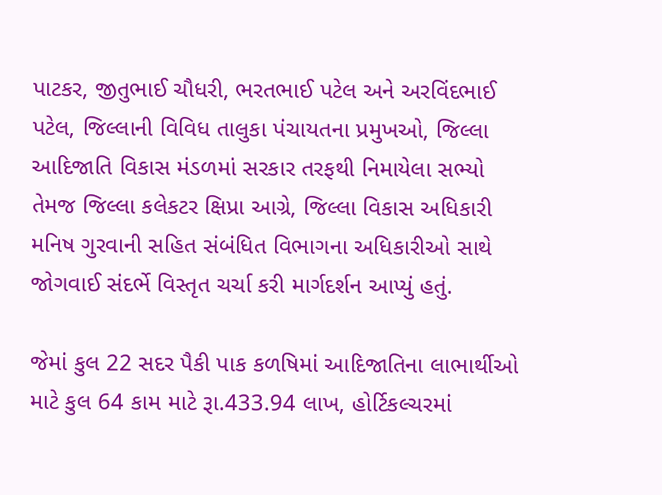પાટકર, જીતુભાઈ ચૌધરી, ભરતભાઈ પટેલ અને અરવિંદભાઈ પટેલ, જિલ્લાની વિવિધ તાલુકા પંચાયતના પ્રમુખઓ, જિલ્લા આદિજાતિ વિકાસ મંડળમાં સરકાર તરફથી નિમાયેલા સભ્‍યો તેમજ જિલ્લા કલેકટર ક્ષિપ્રા આગ્રે, જિલ્લા વિકાસ અધિકારી મનિષ ગુરવાની સહિત સંબંધિત વિભાગના અધિકારીઓ સાથે જોગવાઈ સંદર્ભે વિસ્‍તૃત ચર્ચા કરી માર્ગદર્શન આપ્‍યું હતું.

જેમાં કુલ 22 સદર પૈકી પાક કળષિમાં આદિજાતિના લાભાર્થીઓ માટે કુલ 64 કામ માટે રૂા.433.94 લાખ, હોર્ટિકલ્‍ચરમાં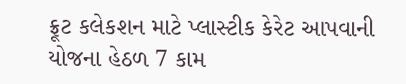ફ્રૂટ કલેકશન માટે પ્‍લાસ્‍ટીક કેરેટ આપવાની યોજના હેઠળ 7 કામ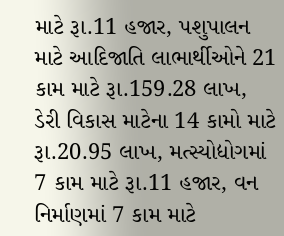માટે રૂા.11 હજાર, પશુપાલન માટે આદિજાતિ લાભાર્થીઓને 21 કામ માટે રૂા.159.28 લાખ, ડેરી વિકાસ માટેના 14 કામો માટે રૂા.20.95 લાખ, મત્‍સ્‍યોદ્યોગમાં 7 કામ માટે રૂા.11 હજાર, વન નિર્માણમાં 7 કામ માટે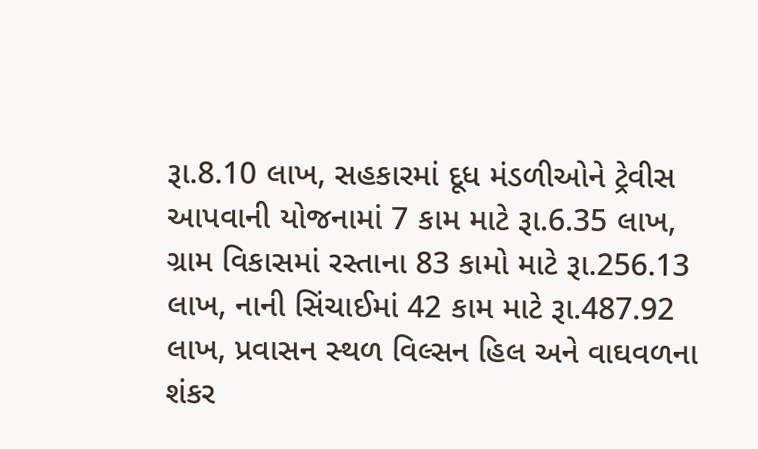રૂા.8.10 લાખ, સહકારમાં દૂધ મંડળીઓને ટ્રેવીસ આપવાની યોજનામાં 7 કામ માટે રૂા.6.35 લાખ, ગ્રામ વિકાસમાં રસ્‍તાના 83 કામો માટે રૂા.256.13 લાખ, નાની સિંચાઈમાં 42 કામ માટે રૂા.487.92 લાખ, પ્રવાસન સ્‍થળ વિલ્‍સન હિલ અને વાઘવળના શંકર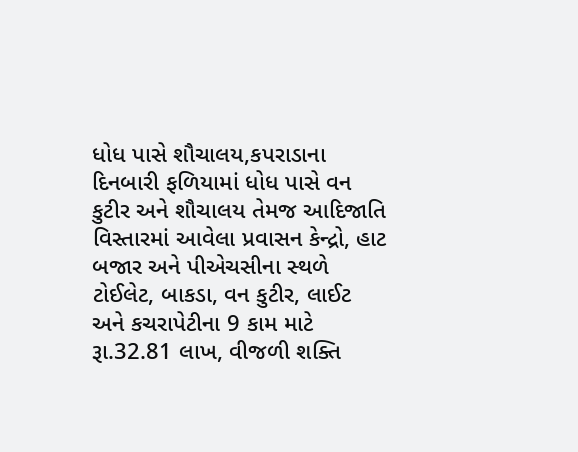ધોધ પાસે શૌચાલય,કપરાડાના દિનબારી ફળિયામાં ધોધ પાસે વન કુટીર અને શૌચાલય તેમજ આદિજાતિ વિસ્‍તારમાં આવેલા પ્રવાસન કેન્‍દ્રો, હાટ બજાર અને પીએચસીના સ્‍થળે ટોઈલેટ, બાકડા, વન કુટીર, લાઈટ અને કચરાપેટીના 9 કામ માટે રૂા.32.81 લાખ, વીજળી શક્‍તિ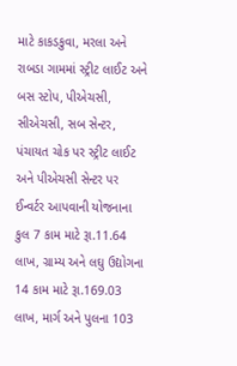માટે કાકડકુવા, મરલા અને રાબડા ગામમાં સ્‍ટ્રીટ લાઈટ અને બસ સ્‍ટોપ, પીએચસી, સીએચસી, સબ સેન્‍ટર, પંચાયત ચોક પર સ્‍ટ્રીટ લાઈટ અને પીએચસી સેન્‍ટર પર ઈન્‍વર્ટર આપવાની યોજનાના કુલ 7 કામ માટે રૂા.11.64 લાખ, ગ્રામ્‍ય અને લઘુ ઉદ્યોગના 14 કામ માટે રૂા.169.03 લાખ, માર્ગ અને પુલના 103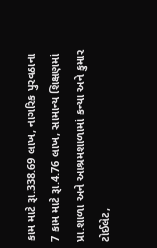કામ માટે રૂા.338.69 લાખ, નાગરિક પુરવઠાના 7 કામ માટે રૂા.4.76 લાખ, સામાન્‍ય શિક્ષણમાં પ્રા.શાળા અને આશ્રમશાળામાં કન્‍યા અને કુમાર ટોઈલેટ,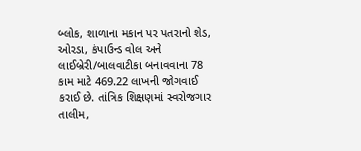બ્‍લોક, શાળાના મકાન પર પતરાનો શેડ, ઓરડા, કંપાઉન્‍ડ વોલ અને લાઈબ્રેરી/બાલવાટીકા બનાવવાના 78 કામ માટે 469.22 લાખની જોગવાઈ કરાઈ છે. તાંત્રિક શિક્ષણમાં સ્‍વરોજગાર તાલીમ,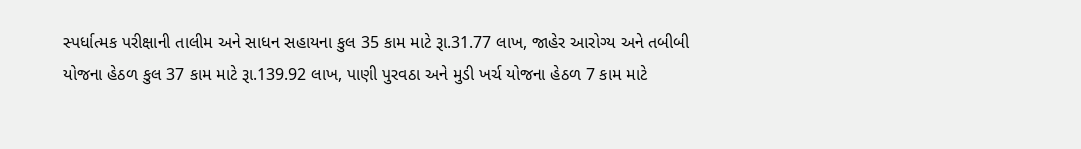સ્‍પર્ધાત્‍મક પરીક્ષાની તાલીમ અને સાધન સહાયના કુલ 35 કામ માટે રૂા.31.77 લાખ, જાહેર આરોગ્‍ય અને તબીબી યોજના હેઠળ કુલ 37 કામ માટે રૂા.139.92 લાખ, પાણી પુરવઠા અને મુડી ખર્ચ યોજના હેઠળ 7 કામ માટે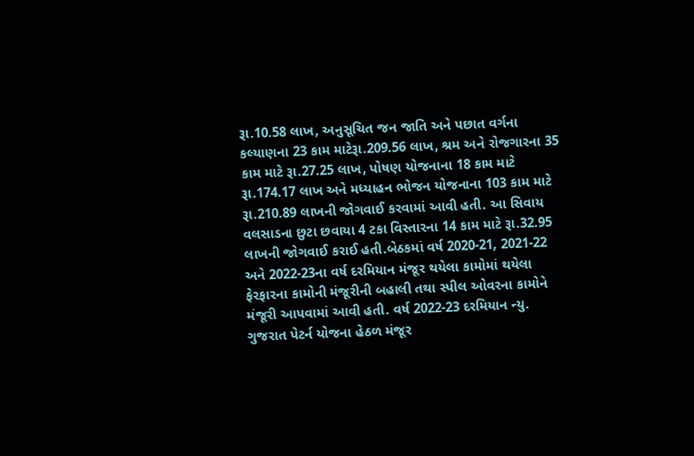રૂા.10.58 લાખ, અનુસૂચિત જન જાતિ અને પછાત વર્ગના કલ્‍યાણના 23 કામ માટેરૂા.209.56 લાખ, શ્રમ અને રોજગારના 35 કામ માટે રૂા.27.25 લાખ, પોષણ યોજનાના 18 કામ માટે રૂા.174.17 લાખ અને મધ્‍યાહન ભોજન યોજનાના 103 કામ માટે રૂા.210.89 લાખની જોગવાઈ કરવામાં આવી હતી. આ સિવાય વલસાડના છુટા છવાયા 4 ટકા વિસ્‍તારના 14 કામ માટે રૂા.32.95 લાખની જોગવાઈ કરાઈ હતી.બેઠકમાં વર્ષ 2020-21, 2021-22 અને 2022-23ના વર્ષ દરમિયાન મંજૂર થયેલા કામોમાં થયેલા ફેરફારના કામોની મંજૂરીની બહાલી તથા સ્‍પીલ ઓવરના કામોને મંજૂરી આપવામાં આવી હતી. વર્ષ 2022-23 દરમિયાન ન્‍યુ. ગુજરાત પેટર્ન યોજના હેઠળ મંજૂર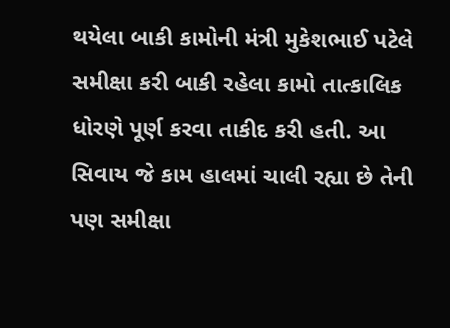થયેલા બાકી કામોની મંત્રી મુકેશભાઈ પટેલે સમીક્ષા કરી બાકી રહેલા કામો તાત્‍કાલિક ધોરણે પૂર્ણ કરવા તાકીદ કરી હતી. આ સિવાય જે કામ હાલમાં ચાલી રહ્યા છે તેની પણ સમીક્ષા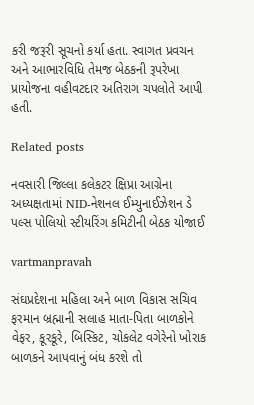કરી જરૂરી સૂચનો કર્યા હતા. સ્‍વાગત પ્રવચન અને આભારવિધિ તેમજ બેઠકની રૂપરેખા પ્રાયોજના વહીવટદાર અતિરાગ ચપલોતે આપી હતી.

Related posts

નવસારી જિલ્લા કલેકટર ક્ષિપ્રા આગ્રેના અધ્યક્ષતામાં NID-નેશનલ ઈમ્યુનાઈઝેશન ડે પલ્સ પોલિયો સ્ટીયરિંગ કમિટીની બેઠક યોજાઈ

vartmanpravah

સંઘપ્રદેશના મહિલા અને બાળ વિકાસ સચિવ ફરમાન બ્રહ્માની સલાહ માતા-પિતા બાળકોને વેફર, કૂરકૂરે, બિસ્‍કિટ, ચોકલેટ વગેરેનો ખોરાક બાળકને આપવાનું બંધ કરશે તો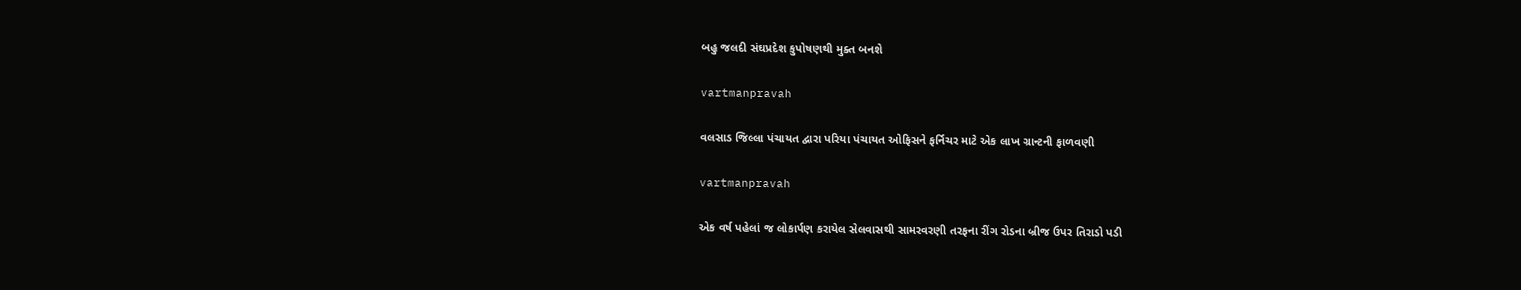બહુ જલદી સંઘપ્રદેશ કુપોષણથી મુક્‍ત બનશે

vartmanpravah

વલસાડ જિલ્લા પંચાયત દ્વારા પરિયા પંચાયત ઓફિસને ફર્નિચર માટે એક લાખ ગ્રાન્‍ટની ફાળવણી

vartmanpravah

એક વર્ષ પહેલાં જ લોકાર્પણ કરાયેલ સેલવાસથી સામરવરણી તરફના રીંગ રોડના બ્રીજ ઉપર તિરાડો પડી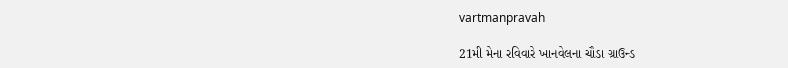vartmanpravah

21મી મેના રવિવારે ખાનવેલના ચૌડા ગ્રાઉન્‍ડ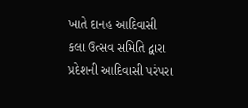ખાતે દાનહ આદિવાસી કલા ઉત્‍સવ સમિતિ દ્વારા પ્રદેશની આદિવાસી પરંપરા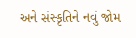અને સંસ્‍કૃતિને નવું જોમ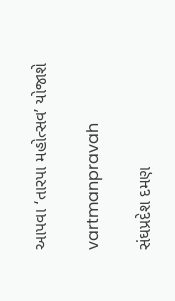આપવા ‘તારપા મહોત્‍સવ’ યોજાશે

vartmanpravah

સંઘપ્રદેશ દમણ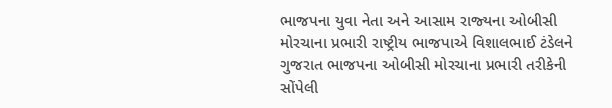ભાજપના યુવા નેતા અને આસામ રાજ્‍યના ઓબીસી મોરચાના પ્રભારી રાષ્‍ટ્રીય ભાજપાએ વિશાલભાઈ ટંડેલને ગુજરાત ભાજપના ઓબીસી મોરચાના પ્રભારી તરીકેની સોંપેલી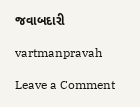જવાબદારી

vartmanpravah

Leave a Comment